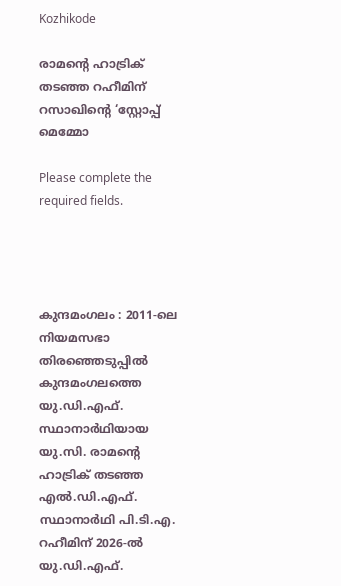Kozhikode

രാമന്റെ ഹാട്രിക് തടഞ്ഞ റഹീമിന് റസാഖിന്റെ ‘സ്റ്റോപ്പ് മെമ്മോ

Please complete the required fields.




കുന്ദമംഗലം : 2011-ലെ നിയമസഭാ തിരഞ്ഞെടുപ്പിൽ കുന്ദമംഗലത്തെ യു.ഡി.എഫ്. സ്ഥാനാർഥിയായ യു.സി. രാമന്റെ ഹാട്രിക് തടഞ്ഞ എൽ.ഡി.എഫ്. സ്ഥാനാർഥി പി.ടി.എ. റഹീമിന് 2026-ൽ യു.ഡി.എഫ്.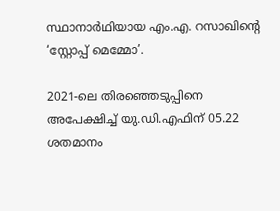സ്ഥാനാർഥിയായ എം.എ. റസാഖിന്റെ ‘സ്റ്റോപ്പ് മെമ്മോ’.

2021-ലെ തിരഞ്ഞെടുപ്പിനെ അപേക്ഷിച്ച് യു.ഡി.എഫിന് 05.22 ശതമാനം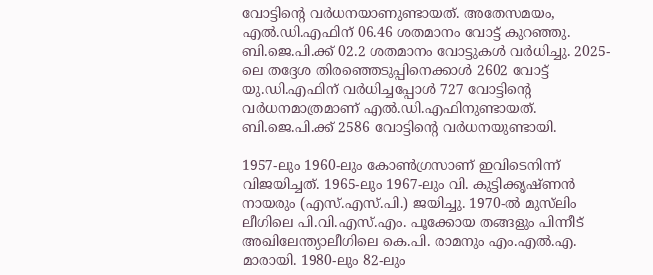വോട്ടിന്റെ വർധനയാണുണ്ടായത്. അതേസമയം, എൽ.ഡി.എഫിന് 06.46 ശതമാനം വോട്ട് കുറഞ്ഞു. ബി.ജെ.പി.ക്ക് 02.2 ശതമാനം വോട്ടുകൾ വർധിച്ചു. 2025-ലെ തദ്ദേശ തിരഞ്ഞെടുപ്പിനെക്കാൾ 2602 വോട്ട് യു.ഡി.എഫിന് വർധിച്ചപ്പോൾ 727 വോട്ടിന്റെ വർധനമാത്രമാണ് എൽ.ഡി.എഫിനുണ്ടായത്. ബി.ജെ.പി.ക്ക് 2586 വോട്ടിന്റെ വർധനയുണ്ടായി.

1957-ലും 1960-ലും കോൺഗ്രസാണ് ഇവിടെനിന്ന്‌ വിജയിച്ചത്. 1965-ലും 1967-ലും വി. കുട്ടിക്കൃഷ്ണൻ നായരും (എസ്.എസ്‌.പി.) ജയിച്ചു. 1970-ൽ മുസ്‌ലിം ലീഗിലെ പി.വി.എസ്.എം. പൂക്കോയ തങ്ങളും പിന്നീട് അഖിലേന്ത്യാലീഗിലെ കെ.പി. രാമനും എം.എൽ.എ. മാരായി. 1980-ലും 82-ലും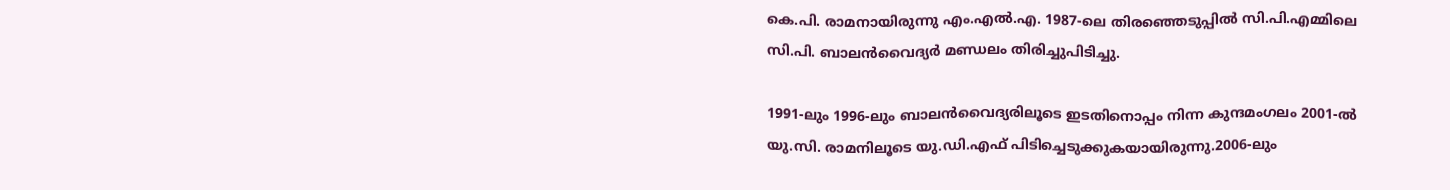കെ.പി. രാമനായിരുന്നു എം.എൽ.എ. 1987-ലെ തിരഞ്ഞെടുപ്പിൽ സി.പി.എമ്മിലെ സി.പി. ബാലൻവൈദ്യർ മണ്ഡലം തിരിച്ചുപിടിച്ചു.

1991-ലും 1996-ലും ബാലൻവൈദ്യരിലൂടെ ഇടതിനൊപ്പം നിന്ന കുന്ദമംഗലം 2001-ൽ യു.സി. രാമനിലൂടെ യു.ഡി.എഫ് പിടിച്ചെടുക്കുകയായിരുന്നു.2006-ലും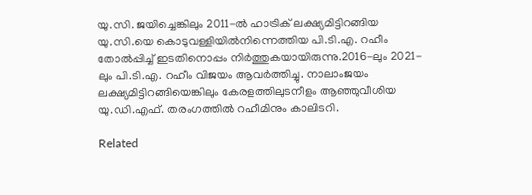യു.സി. ജയിച്ചെങ്കിലും 2011-ൽ ഹാട്രിക് ലക്ഷ്യമിട്ടിറങ്ങിയ യു.സി.യെ കൊടുവള്ളിയിൽനിന്നെത്തിയ പി.ടി.എ. റഹീം തോൽപ്പിച്ച് ഇടതിനൊപ്പം നിർത്തുകയായിരുന്നു.2016-ലും 2021-ലും പി.ടി.എ. റഹീം വിജയം ആവർത്തിച്ചു. നാലാംജയം ലക്ഷ്യമിട്ടിറങ്ങിയെങ്കിലും കേരളത്തിലുടനീളം ആഞ്ഞുവീശിയ യു.ഡി.എഫ്. തരംഗത്തിൽ റഹീമിനും കാലിടറി.

Related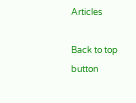Articles

Back to top button